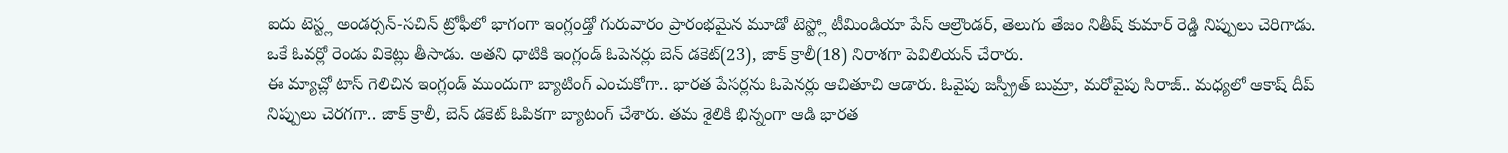ఐదు టెస్ట్ల అండర్సన్-సచిన్ ట్రోఫీలో భాగంగా ఇంగ్లండ్తో గురువారం ప్రారంభమైన మూడో టెస్ట్లో టీమిండియా పేస్ ఆల్రౌండర్, తెలుగు తేజం నితీష్ కుమార్ రెడ్డి నిప్పులు చెరిగాడు. ఒకే ఓవర్లో రెండు వికెట్లు తీసాడు. అతని ధాటికి ఇంగ్లండ్ ఓపెనర్లు బెన్ డకెట్(23), జాక్ క్రాలీ(18) నిరాశగా పెవిలియన్ చేరారు.
ఈ మ్యాచ్లో టాస్ గెలిచిన ఇంగ్లండ్ ముందుగా బ్యాటింగ్ ఎంచుకోగా.. భారత పేసర్లను ఓపెనర్లు ఆచితూచి ఆడారు. ఓవైపు జస్ప్రీత్ బుమ్రా, మరోవైపు సిరాజ్.. మధ్యలో ఆకాష్ దీప్ నిప్పులు చెరగగా.. జాక్ క్రాలీ, బెన్ డకెట్ ఓపికగా బ్యాటంగ్ చేశారు. తమ శైలికి భిన్నంగా ఆడి భారత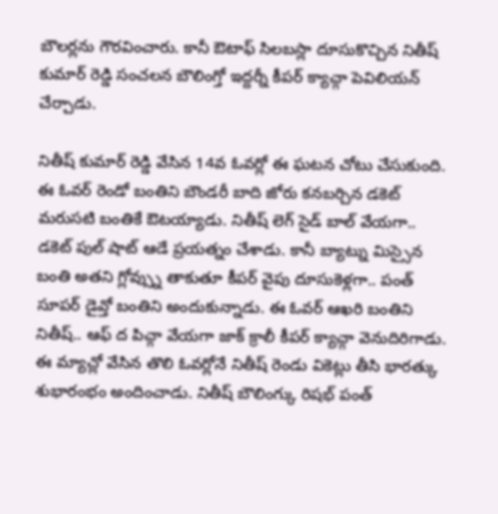బౌలర్లను గౌరవించారు. కానీ ఔటాఫ్ సిలబస్లా దూసుకొచ్చిన నితీష్ కుమార్ రెడ్డి సంచలన బౌలింగ్తో ఇద్దర్నీ కీపర్ క్యాచ్గా పెవిలియన్ చేర్చాడు.

నితీష్ కుమార్ రెడ్డి వేసిన 14వ ఓవర్లో ఈ ఘటన చోటు చేసుకుంది. ఈ ఓవర్ రెండో బంతిని బౌండరీ బాది జోరు కనబర్చిన డకెట్ మరుసటి బంతికే ఔటయ్యాడు. నితీష్ లెగ్ సైడ్ బాల్ వేయగా.. డకెట్ పుల్ షాట్ ఆడే ప్రయత్నం చేశాడు. కానీ బ్యాట్ను మిస్సైన బంతి అతని గ్లోవ్స్ను తాకుతూ కీపర్ వైపు దూసుకెళ్లగా.. పంత్ సూపర్ డైవ్తో బంతిని అందుకున్నాడు. ఈ ఓవర్ ఆఖరి బంతిని నితీష్.. ఆఫ్ ద పిచ్గా వేయగా జాక్ క్రాలీ కీపర్ క్యాచ్గా వెనుదిరిగాడు.
ఈ మ్యాచ్లో వేసిన తొలి ఓవర్లోనే నితీష్ రెండు వికెట్లు తీసి భారత్కు శుభారంభం అందించాడు. నితీష్ బౌలింగ్కు రిషభ్ పంత్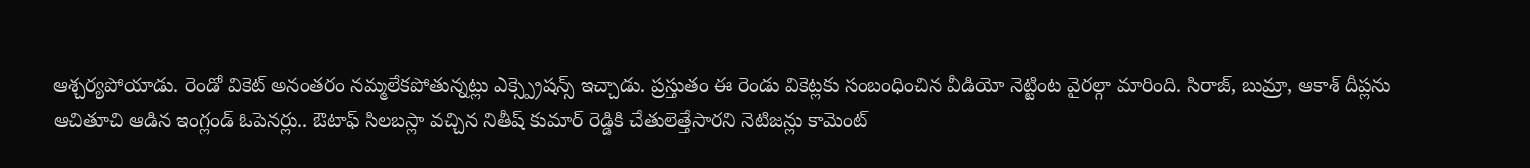ఆశ్చర్యపోయాడు. రెండో వికెట్ అనంతరం నమ్మలేకపోతున్నట్లు ఎక్స్ప్రెషన్స్ ఇచ్చాడు. ప్రస్తుతం ఈ రెండు వికెట్లకు సంబంధించిన వీడియో నెట్టింట వైరల్గా మారింది. సిరాజ్, బుమ్రా, ఆకాశ్ దీప్లను ఆచితూచి ఆడిన ఇంగ్లండ్ ఓపెనర్లు.. ఔటాఫ్ సిలబస్లా వచ్చిన నితీష్ కుమార్ రెడ్డికి చేతులెత్తేసారని నెటిజన్లు కామెంట్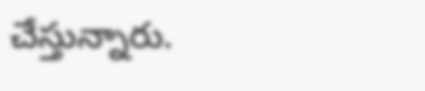చేస్తున్నారు.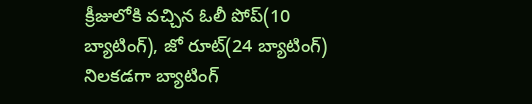క్రీజులోకి వచ్చిన ఓలీ పోప్(10 బ్యాటింగ్), జో రూట్(24 బ్యాటింగ్) నిలకడగా బ్యాటింగ్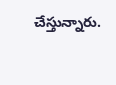చేస్తున్నారు.